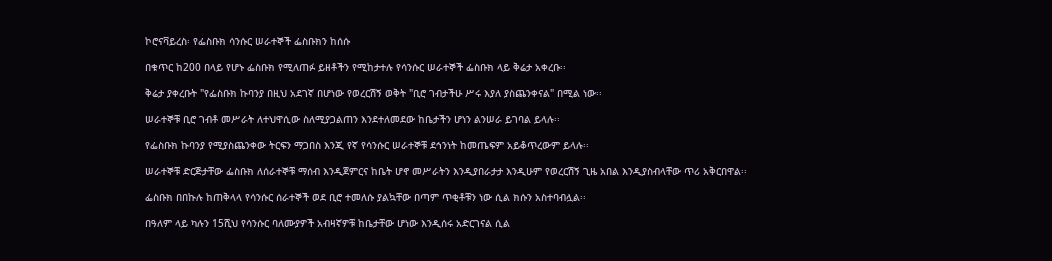ኮሮናቫይረስ፡ የፌስቡክ ሳንሱር ሠራተኞች ፌስቡክን ከሰሱ

በቁጥር ከ200 በላይ የሆኑ ፌስቡክ የሚለጠፉ ይዘቶችን የሚከታተሉ የሳንሱር ሠራተኞች ፌስቡክ ላይ ቅሬታ አቀረቡ፡፡

ቅሬታ ያቀረቡት "የፌስቡክ ኩባንያ በዚህ አደገኛ በሆነው የወረርሽኝ ወቅት "ቢሮ ገብታችሁ ሥሩ እያለ ያስጨንቀናል" በሚል ነው፡፡

ሠራተኞቹ ቢሮ ገብቶ መሥራት ለተህዋሲው ስለሚያጋልጠን እንደተለመደው ከቤታችን ሆነን ልንሠራ ይገባል ይላሉ፡፡

የፌስቡክ ኩባንያ የሚያስጨንቀው ትርፍን ማጋበስ እንጂ የኛ የሳንሱር ሠራተኞቹ ደኅንነት ከመጤፍም አይቆጥረውም ይላሉ፡፡

ሠራተኞቹ ድርጅታቸው ፌስቡክ ለሰራተኞቹ ማሰብ እንዲጀምርና ከቤት ሆኖ መሥራትን እንዲያበራታታ እንዲሁም የወረርሽኝ ጊዜ አበል እንዲያስብላቸው ጥሪ አቅርበዋል፡፡

ፌስቡክ በበኩሉ ከጠቅላላ የሳንሱር ሰራተኞች ወደ ቢሮ ተመለሱ ያልኳቸው በጣም ጥቂቶቹን ነው ሲል ክሱን አስተባብሏል፡፡

በዓለም ላይ ካሉን 15ሺህ የሳንሱር ባለሙያዎች አብዛኛዎቹ ከቤታቸው ሆነው እንዲሰሩ አድርገናል ሲል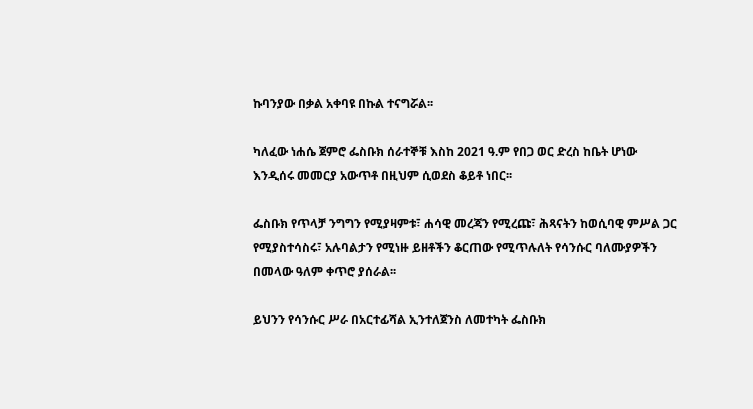ኩባንያው በቃል አቀባዩ በኩል ተናግሯል፡፡

ካለፈው ነሐሴ ጀምሮ ፌስቡክ ሰራተኞቹ እስከ 2021 ዓ.ም የበጋ ወር ድረስ ከቤት ሆነው እንዲሰሩ መመርያ አውጥቶ በዚህም ሲወደስ ቆይቶ ነበር፡፡

ፌስቡክ የጥላቻ ንግግን የሚያዛምቱ፣ ሐሳዊ መረጃን የሚረጩ፣ ሕጻናትን ከወሲባዊ ምሥል ጋር የሚያስተሳስሩ፣ አሉባልታን የሚነዙ ይዘቶችን ቆርጠው የሚጥሉለት የሳንሱር ባለሙያዎችን በመላው ዓለም ቀጥሮ ያሰራል፡፡

ይህንን የሳንሱር ሥራ በአርተፊሻል ኢንተለጀንስ ለመተካት ፌስቡክ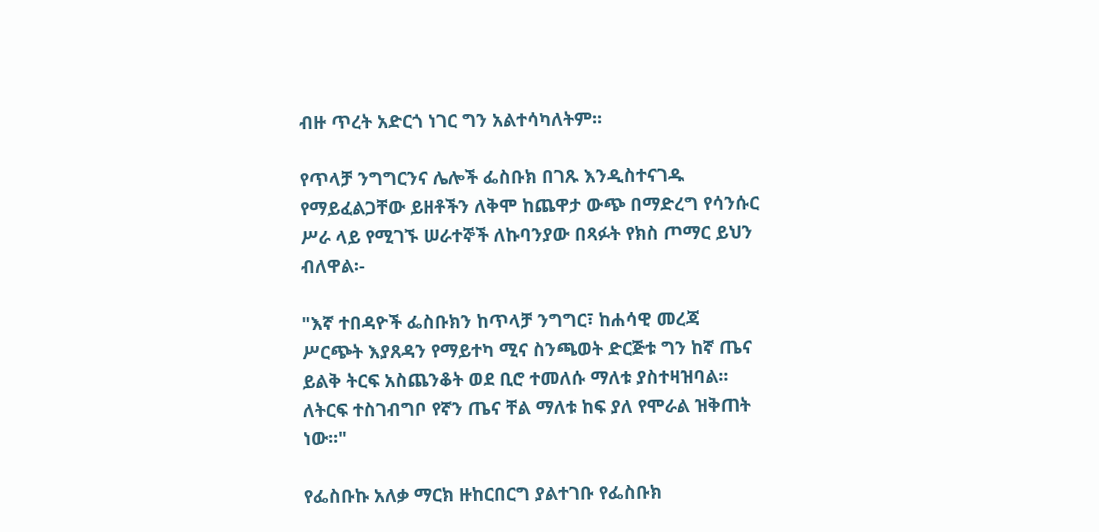ብዙ ጥረት አድርጎ ነገር ግን አልተሳካለትም፡፡

የጥላቻ ንግግርንና ሌሎች ፌስቡክ በገጹ እንዲስተናገዱ የማይፈልጋቸው ይዘቶችን ለቅሞ ከጨዋታ ውጭ በማድረግ የሳንሱር ሥራ ላይ የሚገኙ ሠራተኞች ለኩባንያው በጻፉት የክስ ጦማር ይህን ብለዋል፡-

"እኛ ተበዳዮች ፌስቡክን ከጥላቻ ንግግር፣ ከሐሳዊ መረጃ ሥርጭት እያጸዳን የማይተካ ሚና ስንጫወት ድርጅቱ ግን ከኛ ጤና ይልቅ ትርፍ አስጨንቆት ወደ ቢሮ ተመለሱ ማለቱ ያስተዛዝባል፡፡ ለትርፍ ተስገብግቦ የኛን ጤና ቸል ማለቱ ከፍ ያለ የሞራል ዝቅጠት ነው፡፡"

የፌስቡኩ አለቃ ማርክ ዙከርበርግ ያልተገቡ የፌስቡክ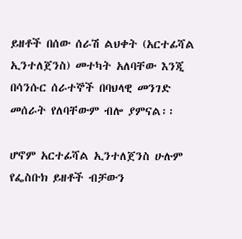ይዘቶች በሰው ሰራሽ ልህቀት (አርተፊሻል ኢንተለጀንስ) መተካት አለባቸው እንጂ በሳንሱር ሰራተኞች በባህላዊ መንገድ መሰራት የለባቸውም ብሎ ያምናል፡፡

ሆኖም አርተፊሻል ኢንተለጀንስ ሁሉም የፌስቡክ ይዘቶች ብቻውን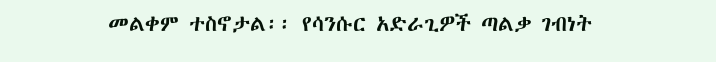መልቀም ተስኖታል፡፡ የሳንሱር አድራጊዎች ጣልቃ ገብነት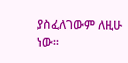ያስፈለገውም ለዚሁ ነው፡፡